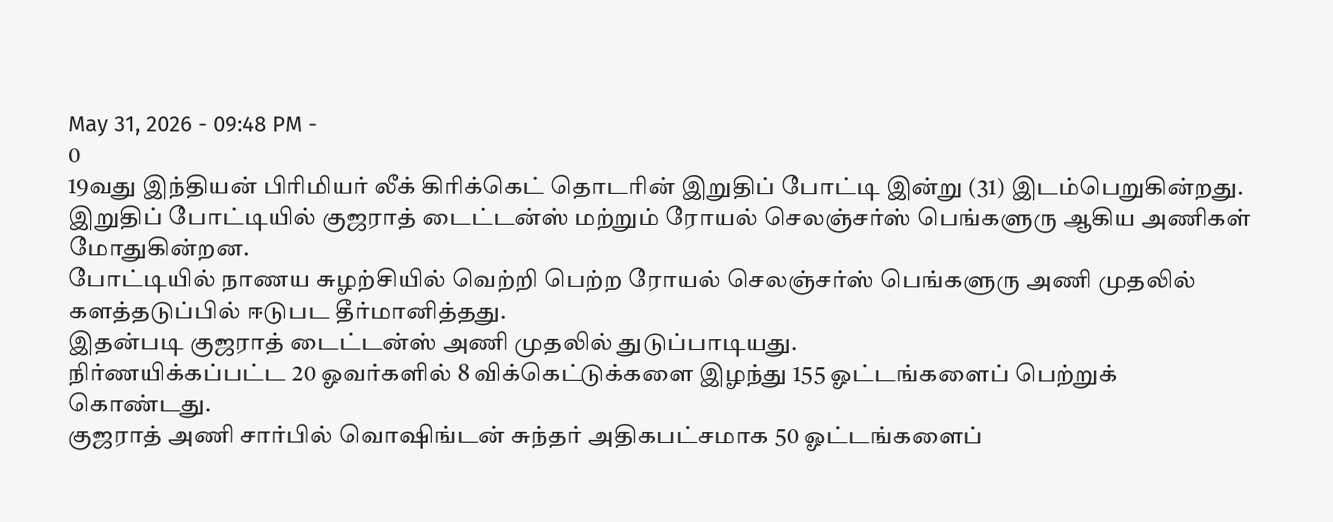May 31, 2026 - 09:48 PM -
0
19வது இந்தியன் பிரிமியர் லீக் கிரிக்கெட் தொடரின் இறுதிப் போட்டி இன்று (31) இடம்பெறுகின்றது.
இறுதிப் போட்டியில் குஜராத் டைட்டன்ஸ் மற்றும் ரோயல் செலஞ்சர்ஸ் பெங்களுரு ஆகிய அணிகள் மோதுகின்றன.
போட்டியில் நாணய சுழற்சியில் வெற்றி பெற்ற ரோயல் செலஞ்சர்ஸ் பெங்களுரு அணி முதலில் களத்தடுப்பில் ஈடுபட தீர்மானித்தது.
இதன்படி குஜராத் டைட்டன்ஸ் அணி முதலில் துடுப்பாடியது.
நிர்ணயிக்கப்பட்ட 20 ஓவர்களில் 8 விக்கெட்டுக்களை இழந்து 155 ஓட்டங்களைப் பெற்றுக் கொண்டது.
குஜராத் அணி சார்பில் வொஷிங்டன் சுந்தர் அதிகபட்சமாக 50 ஓட்டங்களைப்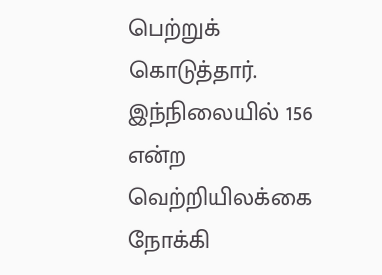பெற்றுக் கொடுத்தார்.
இந்நிலையில் 156 என்ற வெற்றியிலக்கை நோக்கி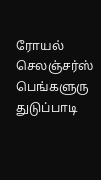ரோயல் செலஞ்சர்ஸ் பெங்களுரு துடுப்பாடி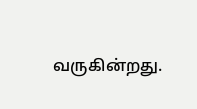வருகின்றது.